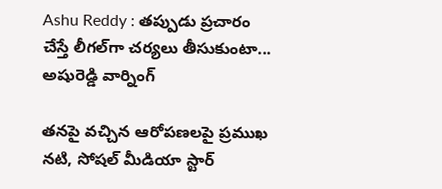Ashu Reddy : తప్పుడు ప్రచారం చేస్తే లీగల్‌గా చర్యలు తీసుకుంటా... అషురెడ్డి వార్నింగ్

తనపై వచ్చిన ఆరోపణలపై ప్రముఖ నటి, సోషల్ మీడియా స్టార్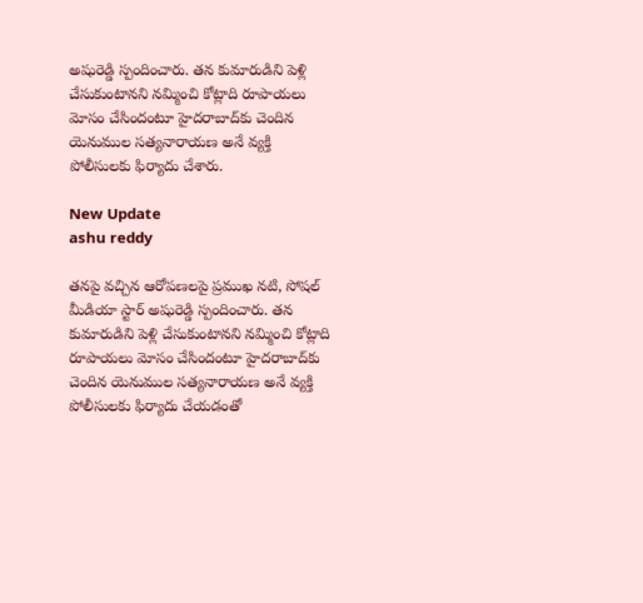అషురెడ్డి స్పందించారు. తన కుమారుడిని పెళ్లి చేసుకుంటానని నమ్మించి కోట్లాది రూపాయలు మోసం చేసిందంటూ హైదరాబాద్‌కు చెందిన యెనుముల సత్యనారాయణ అనే వ్యక్తి పోలీసులకు ఫిర్యాదు చేశారు.

New Update
ashu reddy

తనపై వచ్చిన ఆరోపణలపై ప్రముఖ నటి, సోషల్ మీడియా స్టార్ అషురెడ్డి స్పందించారు. తన కుమారుడిని పెళ్లి చేసుకుంటానని నమ్మించి కోట్లాది రూపాయలు మోసం చేసిందంటూ హైదరాబాద్‌కు చెందిన యెనుముల సత్యనారాయణ అనే వ్యక్తి పోలీసులకు ఫిర్యాదు చేయడంతో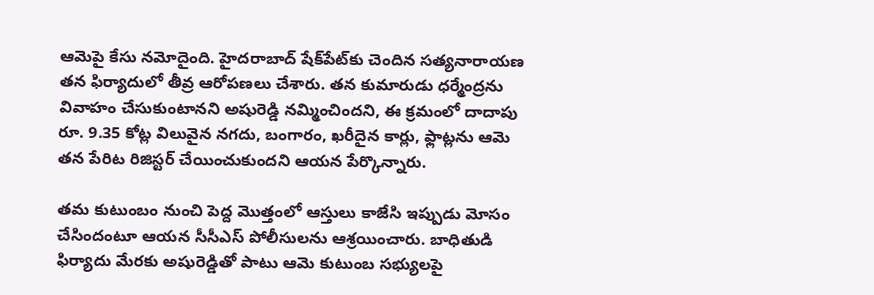ఆమెపై కేసు నమోదైంది. హైదరాబాద్‌ షేక్‌పేట్‌కు చెందిన సత్యనారాయణ తన ఫిర్యాదులో తీవ్ర ఆరోపణలు చేశారు. తన కుమారుడు ధర్మేంద్రను వివాహం చేసుకుంటానని అషురెడ్డి నమ్మించిందని, ఈ క్రమంలో దాదాపు రూ. 9.35 కోట్ల విలువైన నగదు, బంగారం, ఖరీదైన కార్లు, ఫ్లాట్లను ఆమె తన పేరిట రిజిస్టర్ చేయించుకుందని ఆయన పేర్కొన్నారు.

తమ కుటుంబం నుంచి పెద్ద మొత్తంలో ఆస్తులు కాజేసి ఇప్పుడు మోసం చేసిందంటూ ఆయన సీసీఎస్ పోలీసులను ఆశ్రయించారు. బాధితుడి ఫిర్యాదు మేరకు అషురెడ్డితో పాటు ఆమె కుటుంబ సభ్యులపై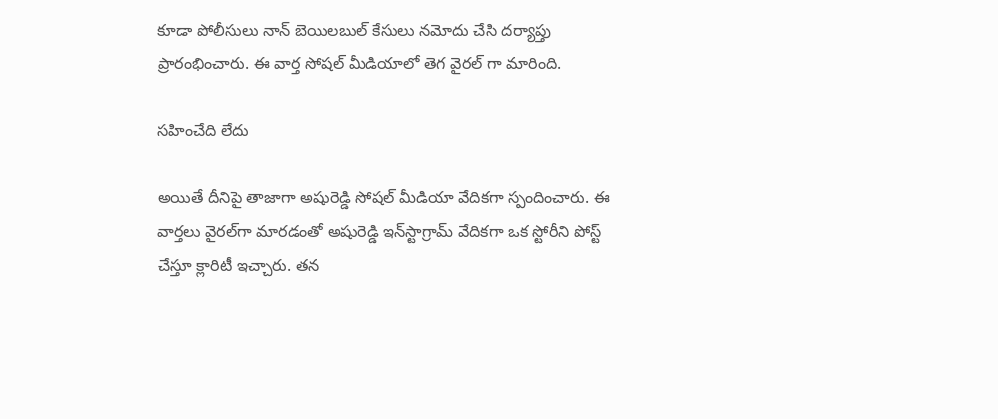కూడా పోలీసులు నాన్ బెయిలబుల్ కేసులు నమోదు చేసి దర్యాప్తు ప్రారంభించారు. ఈ వార్త సోషల్ మీడియాలో తెగ వైరల్ గా మారింది.

సహించేది లేదు

అయితే దీనిపై తాజాగా అషురెడ్డి సోషల్ మీడియా వేదికగా స్పందించారు. ఈ వార్తలు వైరల్‌గా మారడంతో అషురెడ్డి ఇన్‌స్టాగ్రామ్ వేదికగా ఒక స్టోరీని పోస్ట్ చేస్తూ క్లారిటీ ఇచ్చారు. తన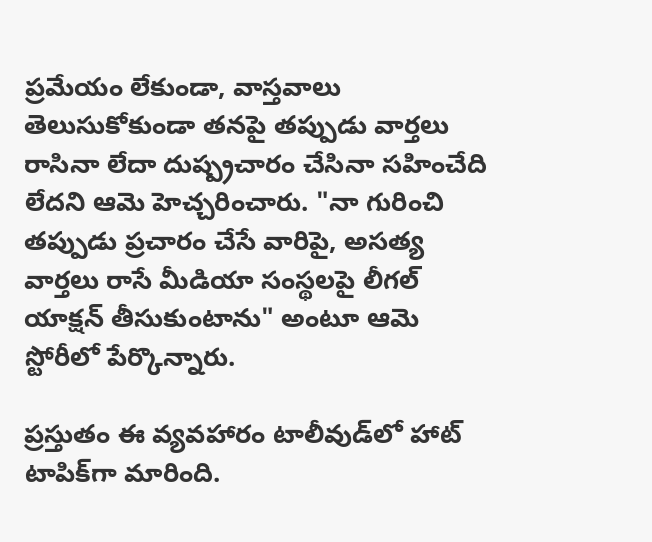ప్రమేయం లేకుండా, వాస్తవాలు తెలుసుకోకుండా తనపై తప్పుడు వార్తలు రాసినా లేదా దుష్ప్రచారం చేసినా సహించేది లేదని ఆమె హెచ్చరించారు. "నా గురించి తప్పుడు ప్రచారం చేసే వారిపై, అసత్య వార్తలు రాసే మీడియా సంస్థలపై లీగల్ యాక్షన్ తీసుకుంటాను" అంటూ ఆమె స్టోరీలో పేర్కొన్నారు.

ప్రస్తుతం ఈ వ్యవహారం టాలీవుడ్‌లో హాట్ టాపిక్‌గా మారింది.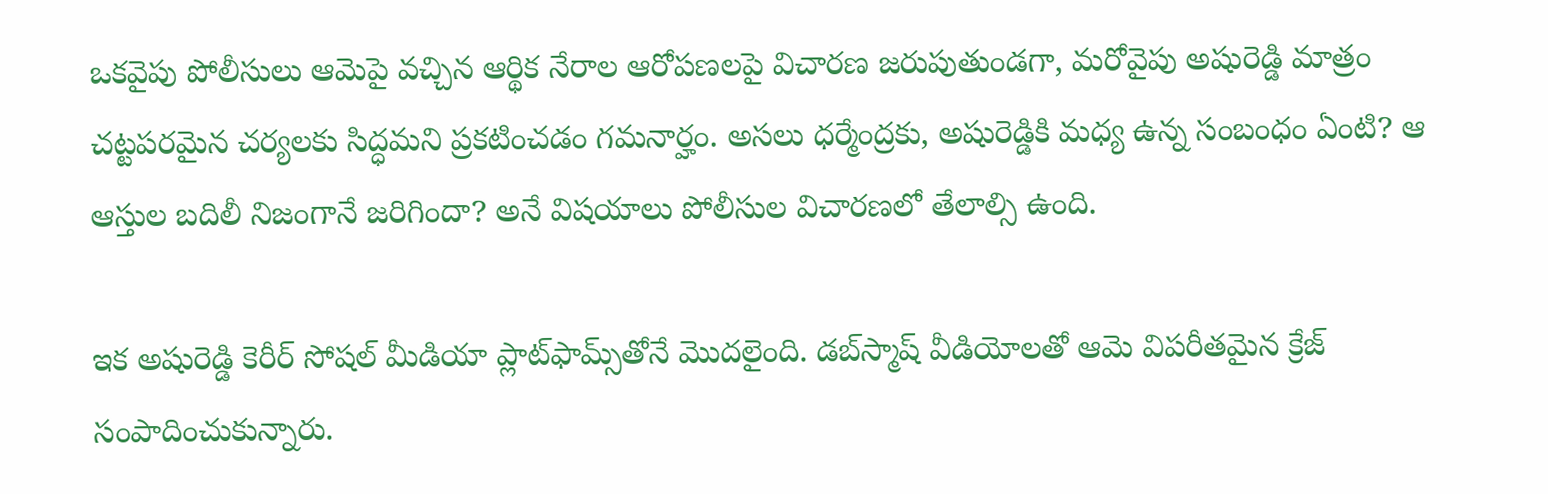ఒకవైపు పోలీసులు ఆమెపై వచ్చిన ఆర్థిక నేరాల ఆరోపణలపై విచారణ జరుపుతుండగా, మరోవైపు అషురెడ్డి మాత్రం చట్టపరమైన చర్యలకు సిద్ధమని ప్రకటించడం గమనార్హం. అసలు ధర్మేంద్రకు, అషురెడ్డికి మధ్య ఉన్న సంబంధం ఏంటి? ఆ ఆస్తుల బదిలీ నిజంగానే జరిగిందా? అనే విషయాలు పోలీసుల విచారణలో తేలాల్సి ఉంది.

ఇక అషురెడ్డి కెరీర్ సోషల్ మీడియా ప్లాట్‌ఫామ్స్‌తోనే మొదలైంది. డబ్‌స్మాష్ వీడియోలతో ఆమె విపరీతమైన క్రేజ్ సంపాదించుకున్నారు.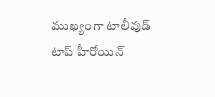ముఖ్యంగా టాలీవుడ్ టాప్ హీరోయిన్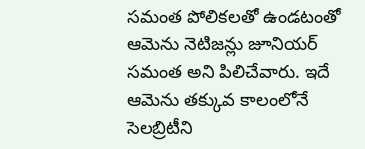సమంత పోలికలతో ఉండటంతో ఆమెను నెటిజన్లు జూనియర్ సమంత అని పిలిచేవారు. ఇదే ఆమెను తక్కువ కాలంలోనే సెలబ్రిటీని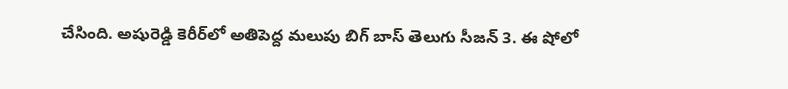చేసింది. అషురెడ్డి కెరీర్‌లో అతిపెద్ద మలుపు బిగ్ బాస్ తెలుగు సీజన్ 3. ఈ షోలో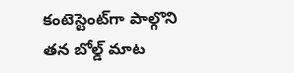కంటెస్టెంట్‌గా పాల్గొని తన బోల్డ్ మాట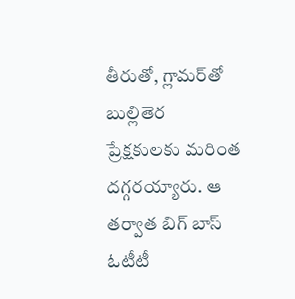తీరుతో, గ్లామర్‌తో బుల్లితెర ప్రేక్షకులకు మరింత దగ్గరయ్యారు. ఆ తర్వాత బిగ్ బాస్ ఓటీటీ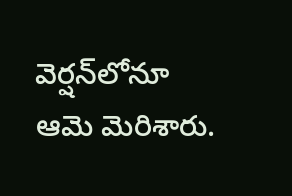వెర్షన్‌లోనూ ఆమె మెరిశారు.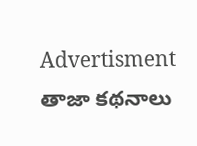Advertisment
తాజా కథనాలు